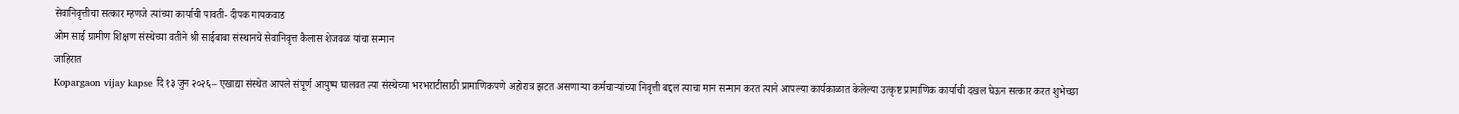सेवानिवृत्तीचा सत्कार म्हणजे त्यांच्या कार्याची पावती- दीपक गायकवाड
ओम साई ग्रामीण शिक्षण संस्थेच्या वतीने श्री साईबाबा संस्थानचे सेवानिवृत्त कैलास शेजवळ यांचा सन्मान
जाहिरात
Kopargaon vijay kapse दि १३ जुन २०२६– एखाद्या संस्थेत आपले संपूर्ण आयुष्य घालवत त्या संस्थेच्या भरभराटीसाठी प्रामाणिकपणे अहोरात्र झटत असणाऱ्या कर्मचाऱ्यांच्या निवृत्ती बद्दल त्याचा मान सन्मान करत त्याने आपल्या कार्यकाळात केलेल्या उत्कृष्ट प्रामाणिक कार्याची दखल घेऊन सत्कार करत शुभेच्छा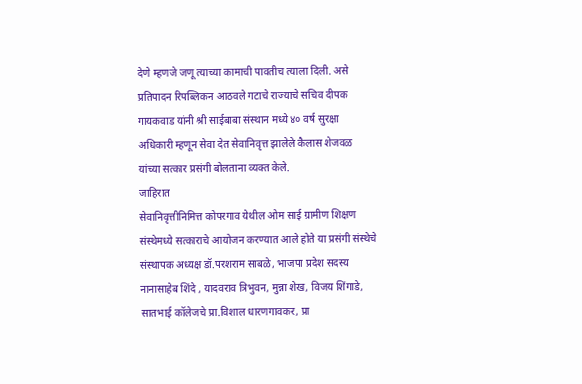देणे म्हणजे जणू त्याच्या कामाची पावतीच त्याला दिली. असे प्रतिपादन रिपब्लिकन आठवले गटाचे राज्याचे सचिव दीपक गायकवाड यांनी श्री साईबाबा संस्थान मध्ये ४० वर्ष सुरक्षा अधिकारी म्हणून सेवा देत सेवानिवृत्त झालेले कैलास शेजवळ यांच्या सत्कार प्रसंगी बोलताना व्यक्त केले.
जाहिरात
सेवानिवृत्तीनिमित्त कोपरगाव येथील ओम साई ग्रामीण शिक्षण संस्थेमध्ये सत्काराचे आयोजन करण्यात आले होते या प्रसंगी संस्थेचे संस्थापक अध्यक्ष डॉ.परशराम साबळे, भाजपा प्रदेश सदस्य नानासाहेब शिंदे , यादवराव त्रिभुवन, मुन्ना शेख, विजय शिंगाडे, सातभाई कॉलेजचे प्रा.विशाल धारणगावकर, प्रा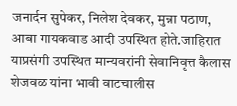जनार्दन सुपेकर, निलेश देवकर, मुन्ना पठाण, आबा गायकवाड आदी उपस्थित होते.जाहिरात
याप्रसंगी उपस्थित मान्यवरांनी सेवानिवृत्त कैलास शेजवळ यांना भावी वाटचालीस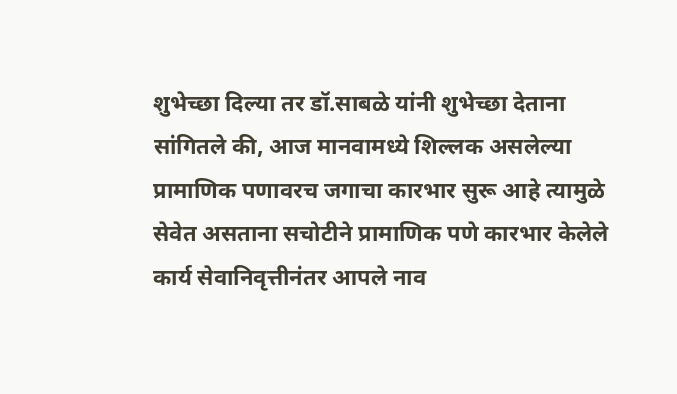शुभेच्छा दिल्या तर डॉ.साबळे यांनी शुभेच्छा देताना सांगितले की, आज मानवामध्ये शिल्लक असलेल्या प्रामाणिक पणावरच जगाचा कारभार सुरू आहे त्यामुळे सेवेत असताना सचोटीने प्रामाणिक पणे कारभार केलेले कार्य सेवानिवृत्तीनंतर आपले नाव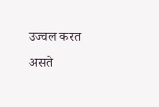उज्वल करत असते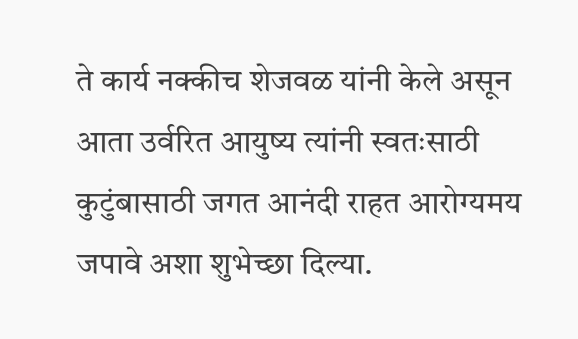ते कार्य नक्कीच शेजवळ यांनी केले असून आता उर्वरित आयुष्य त्यांनी स्वतःसाठी कुटुंबासाठी जगत आनंदी राहत आरोग्यमय जपावे अशा शुभेच्छा दिल्या.